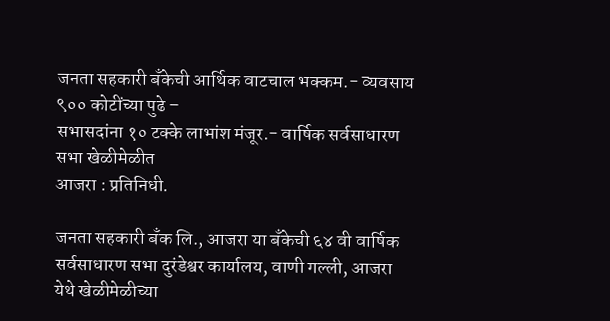जनता सहकारी बँकेची आर्थिक वाटचाल भक्कम.- व्यवसाय ९०० कोटींच्या पुढे –
सभासदांना १० टक्के लाभांश मंजूर.- वार्षिक सर्वसाधारण सभा खेळीमेळीत
आजरा : प्रतिनिधी.

जनता सहकारी बँक लि., आजरा या बँकेची ६४ वी वार्षिक सर्वसाधारण सभा दुरंडेश्वर कार्यालय, वाणी गल्ली, आजरा येथे खेळीमेळीच्या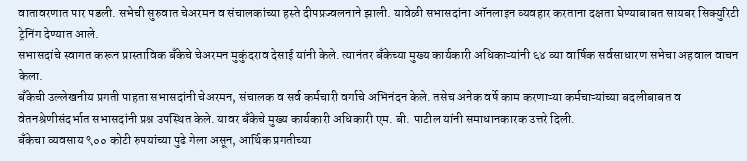वातावरणात पार पडली. सभेची सुरुवात चेअरमन व संचालकांच्या हस्ते दीपप्रज्वलनाने झाली. यावेळी सभासदांना ऑनलाइन व्यवहार करताना दक्षता घेण्याबाबत सायबर सिक्युरिटी ट्रेनिंग देण्यात आले.
सभासदांचे स्वागत करून प्रास्ताविक बँकेचे चेअरमन मुकुंदराव देसाई यांनी केले. त्यानंतर बँकेच्या मुख्य कार्यकारी अधिकाऱ्यांनी ६४ व्या वार्षिक सर्वसाधारण सभेचा अहवाल वाचन केला.
बँकेची उल्लेखनीय प्रगती पाहता सभासदांनी चेअरमन, संचालक व सर्व कर्मचारी वर्गाचे अभिनंदन केले. तसेच अनेक वर्षे काम करणाऱ्या कर्मचाऱ्यांच्या बदलीबाबत व वेतनश्रेणीसंदर्भात सभासदांनी प्रश्न उपस्थित केले. यावर बँकेचे मुख्य कार्यकारी अधिकारी एम. बी. पाटील यांनी समाधानकारक उत्तरे दिली.
बँकेचा व्यवसाय ९०० कोटी रुपयांच्या पुढे गेला असून, आर्थिक प्रगतीच्या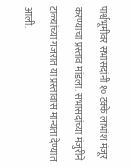पार्श्वभूमीवर सभासदांनी १० टक्के लाभांश मंजूर करण्याचा प्रस्ताव मांडला. सभासदांच्या मंजुरीने टाळ्यांच्या गजरात या प्रस्तावास मान्यता देण्यात आली.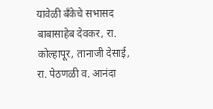यावेळी बँकेचे सभासद बाबासाहेब देवकर, रा. कोल्हापूर, तानाजी देसाई, रा. पेठणळी व. आनंदा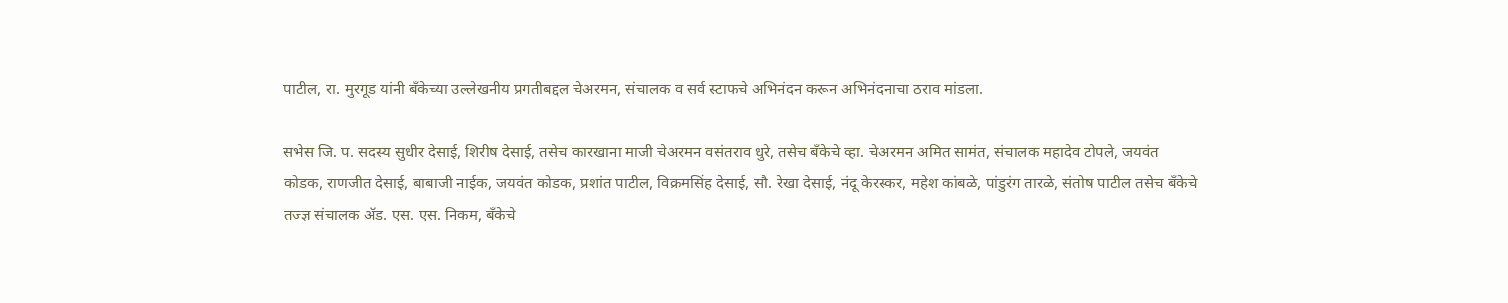पाटील, रा. मुरगूड यांनी बँकेच्या उल्लेखनीय प्रगतीबद्दल चेअरमन, संचालक व सर्व स्टाफचे अभिनंदन करून अभिनंदनाचा ठराव मांडला.

सभेस जि. प. सदस्य सुधीर देसाई, शिरीष देसाई, तसेच कारखाना माजी चेअरमन वसंतराव धुरे, तसेच बँकेचे व्हा. चेअरमन अमित सामंत, संचालक महादेव टोपले, जयवंत कोडक, राणजीत देसाई, बाबाजी नाईक, जयवंत कोडक, प्रशांत पाटील, विक्रमसिंह देसाई, सौ. रेखा देसाई, नंदू केरस्कर, महेश कांबळे, पांडुरंग तारळे, संतोष पाटील तसेच बँकेचे तज्ज्ञ संचालक ॲड. एस. एस. निकम, बँकेचे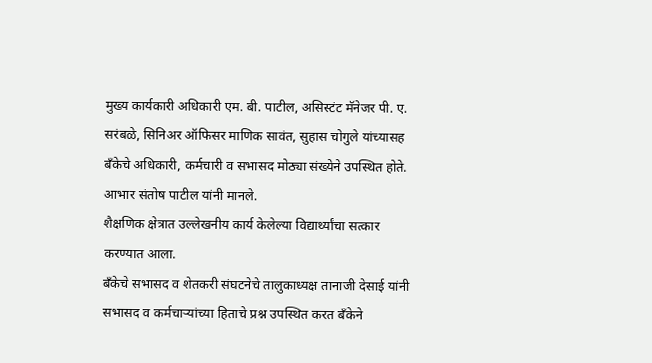मुख्य कार्यकारी अधिकारी एम. बी. पाटील, असिस्टंट मॅनेजर पी. ए. सरंबळे, सिनिअर ऑफिसर माणिक सावंत, सुहास चोगुले यांच्यासह बँकेचे अधिकारी, कर्मचारी व सभासद मोठ्या संख्येने उपस्थित होते. आभार संतोष पाटील यांनी मानले.
शैक्षणिक क्षेत्रात उल्लेखनीय कार्य केलेल्या विद्यार्थ्यांचा सत्कार करण्यात आला.
बँकेचे सभासद व शेतकरी संघटनेचे तालुकाध्यक्ष तानाजी देसाई यांनी सभासद व कर्मचाऱ्यांच्या हिताचे प्रश्न उपस्थित करत बँकेने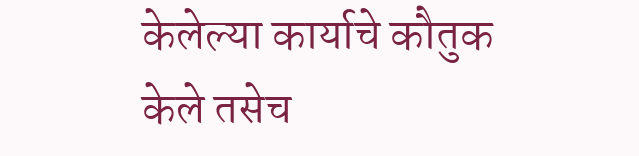केलेल्या कार्याचे कौतुक केले तसेच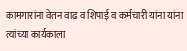कामगारांना वेतन वाढ व शिपाई व कर्मचारी यांना यांना त्यांच्या कार्यकाला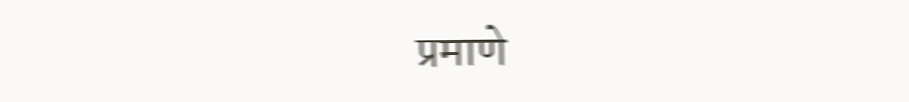प्रमाणे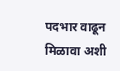पदभार वाढून मिळावा अशी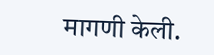मागणी केली.